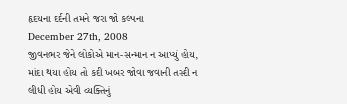હૃદયના દર્દની તમને જરા જો કલ્પના
December 27th, 2008
જીવનભર જેને લોકોએ માન-સન્માન ન આપ્યું હોય, માંદા થયા હોય તો કદી ખબર જોવા જવાની તસ્દી ન લીધી હોય એવી વ્યક્તિનું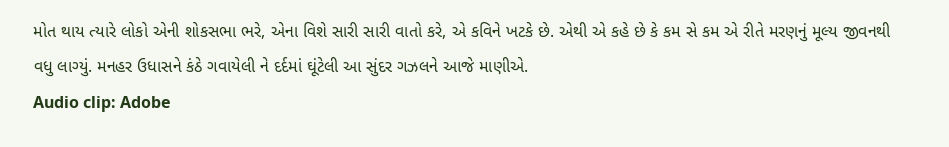મોત થાય ત્યારે લોકો એની શોકસભા ભરે, એના વિશે સારી સારી વાતો કરે, એ કવિને ખટકે છે. એથી એ કહે છે કે કમ સે કમ એ રીતે મરણનું મૂલ્ય જીવનથી વધુ લાગ્યું. મનહર ઉધાસને કંઠે ગવાયેલી ને દર્દમાં ઘૂંટેલી આ સુંદર ગઝલને આજે માણીએ.
Audio clip: Adobe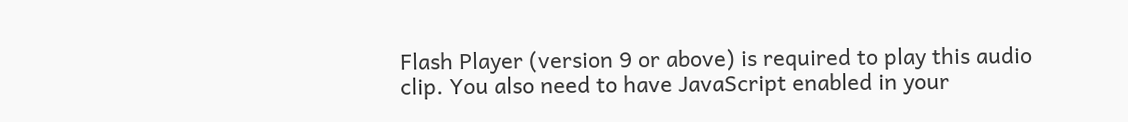Flash Player (version 9 or above) is required to play this audio clip. You also need to have JavaScript enabled in your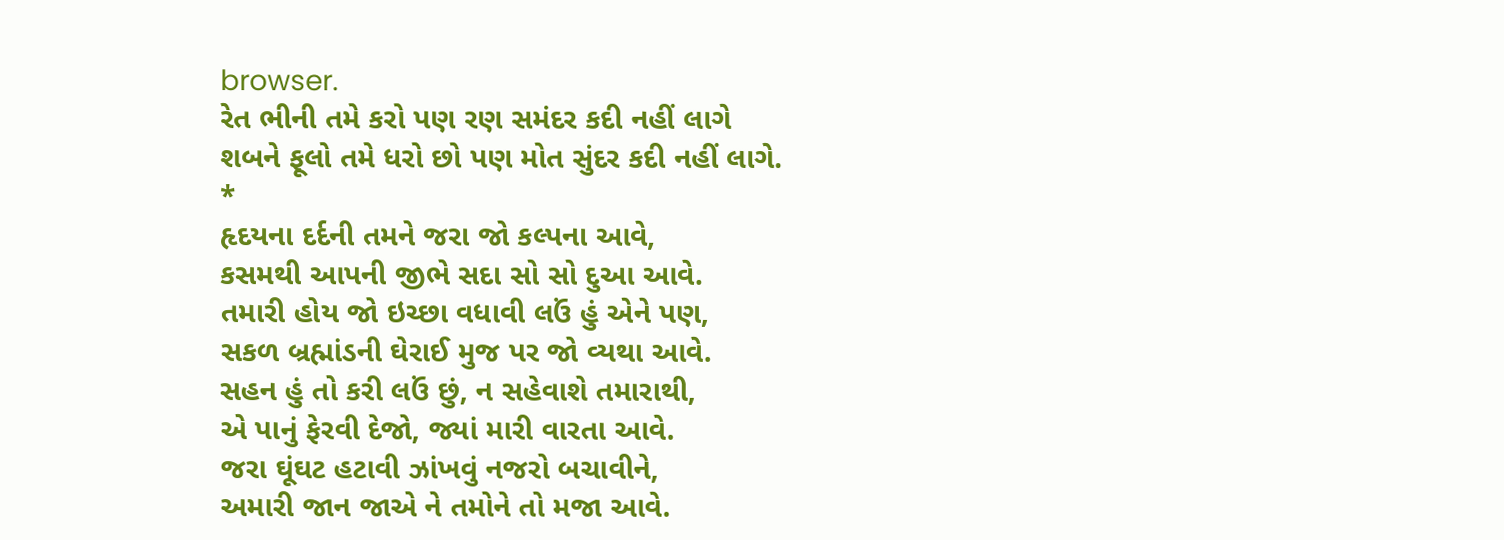browser.
રેત ભીની તમે કરો પણ રણ સમંદર કદી નહીં લાગે
શબને ફૂલો તમે ધરો છો પણ મોત સુંદર કદી નહીં લાગે.
*
હૃદયના દર્દની તમને જરા જો કલ્પના આવે,
કસમથી આપની જીભે સદા સો સો દુઆ આવે.
તમારી હોય જો ઇચ્છા વધાવી લઉં હું એને પણ,
સકળ બ્રહ્માંડની ઘેરાઈ મુજ પર જો વ્યથા આવે.
સહન હું તો કરી લઉં છું, ન સહેવાશે તમારાથી,
એ પાનું ફેરવી દેજો, જ્યાં મારી વારતા આવે.
જરા ઘૂંઘટ હટાવી ઝાંખવું નજરો બચાવીને,
અમારી જાન જાએ ને તમોને તો મજા આવે.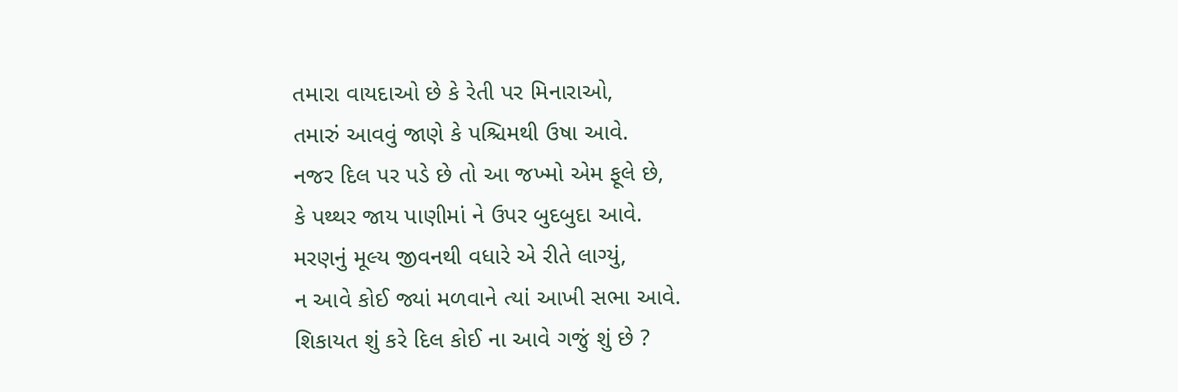તમારા વાયદાઓ છે કે રેતી પર મિનારાઓ,
તમારું આવવું જાણે કે પશ્ચિમથી ઉષા આવે.
નજર દિલ પર પડે છે તો આ જખ્મો એમ ફૂલે છે,
કે પથ્થર જાય પાણીમાં ને ઉપર બુદબુદા આવે.
મરણનું મૂલ્ય જીવનથી વધારે એ રીતે લાગ્યું,
ન આવે કોઈ જ્યાં મળવાને ત્યાં આખી સભા આવે.
શિકાયત શું કરે દિલ કોઈ ના આવે ગજું શું છે ?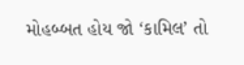મોહબ્બત હોય જો ‘કામિલ’ તો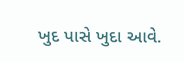ખુદ પાસે ખુદા આવે.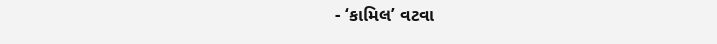- ‘કામિલ’ વટવા